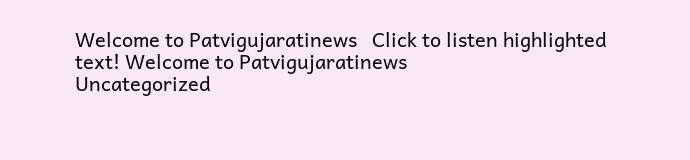Welcome to Patvigujaratinews   Click to listen highlighted text! Welcome to Patvigujaratinews
Uncategorized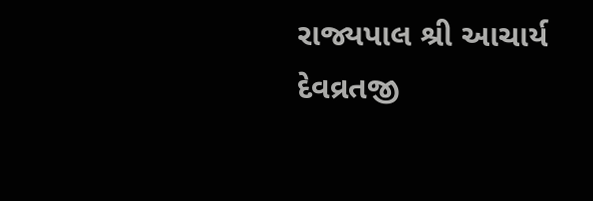રાજ્યપાલ શ્રી આચાર્ય દેવવ્રતજી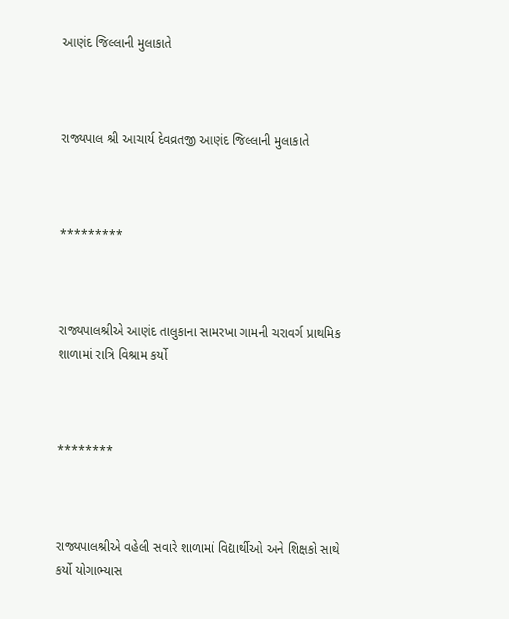આણંદ જિલ્લાની મુલાકાતે



રાજ્યપાલ શ્રી આચાર્ય દેવવ્રતજી આણંદ જિલ્લાની મુલાકાતે



*********



રાજ્યપાલશ્રીએ આણંદ તાલુકાના સામરખા ગામની ચરાવર્ગ પ્રાથમિક શાળામાં રાત્રિ વિશ્રામ કર્યો



********



રાજ્યપાલશ્રીએ વહેલી સવારે શાળામાં વિદ્યાર્થીઓ અને શિક્ષકો સાથે કર્યો યોગાભ્યાસ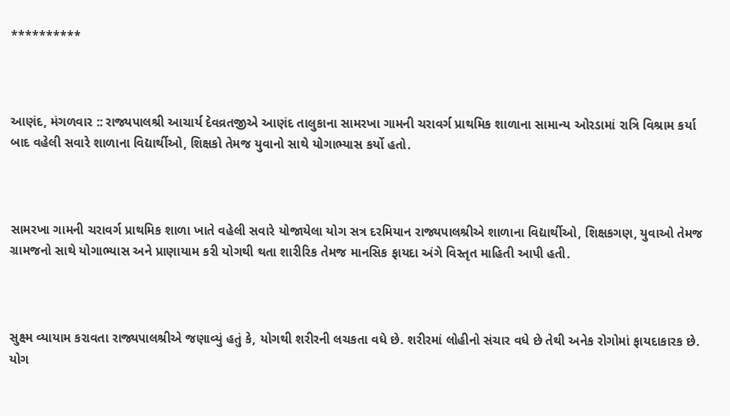**********



આણંદ, મંગળવાર :: રાજ્યપાલશ્રી આચાર્ય દેવવ્રતજીએ આણંદ તાલુકાના સામરખા ગામની ચરાવર્ગ પ્રાથમિક શાળાના સામાન્ય ઓરડામાં રાત્રિ વિશ્રામ કર્યા બાદ વહેલી સવારે શાળાના વિદ્યાર્થીઓ, શિક્ષકો તેમજ યુવાનો સાથે યોગાભ્યાસ કર્યો હતો.



સામરખા ગામની ચરાવર્ગ પ્રાથમિક શાળા ખાતે વહેલી સવારે યોજાયેલા યોગ સત્ર દરમિયાન રાજ્યપાલશ્રીએ શાળાના વિદ્યાર્થીઓ, શિક્ષકગણ, યુવાઓ તેમજ ગ્રામજનો સાથે યોગાભ્યાસ અને પ્રાણાયામ કરી યોગથી થતા શારીરિક તેમજ માનસિક ફાયદા અંગે વિસ્તૃત માહિતી આપી હતી.



સુક્ષ્મ વ્યાયામ કરાવતા રાજ્યપાલશ્રીએ જણાવ્યું હતું કે, યોગથી શરીરની લચકતા વધે છે. શરીરમાં લોહીનો સંચાર વધે છે તેથી અનેક રોગોમાં ફાયદાકારક છે. યોગ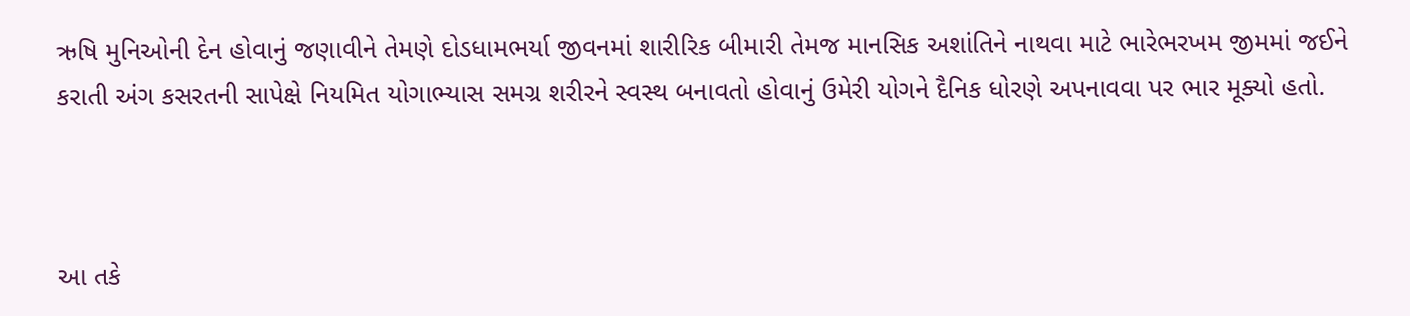ઋષિ મુનિઓની દેન હોવાનું જણાવીને તેમણે દોડધામભર્યા જીવનમાં શારીરિક બીમારી તેમજ માનસિક અશાંતિને નાથવા માટે ભારેભરખમ જીમમાં જઈને કરાતી અંગ કસરતની સાપેક્ષે નિયમિત યોગાભ્યાસ સમગ્ર શરીરને સ્વસ્થ બનાવતો હોવાનું ઉમેરી યોગને દૈનિક ધોરણે અપનાવવા પર ભાર મૂક્યો હતો.



આ તકે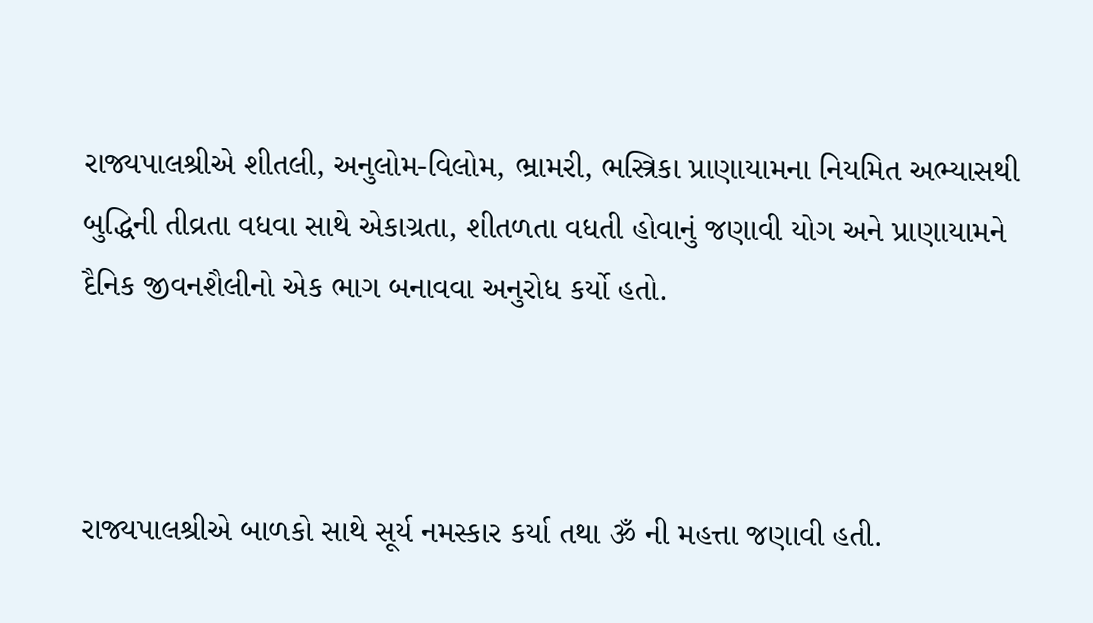રાજ્યપાલશ્રીએ શીતલી, અનુલોમ-વિલોમ, ભ્રામરી, ભસ્ત્રિકા પ્રાણાયામના નિયમિત અભ્યાસથી બુદ્ધિની તીવ્રતા વધવા સાથે એકાગ્રતા, શીતળતા વધતી હોવાનું જણાવી યોગ અને પ્રાણાયામને દૈનિક જીવનશૈલીનો એક ભાગ બનાવવા અનુરોધ કર્યો હતો.



રાજ્યપાલશ્રીએ બાળકો સાથે સૂર્ય નમસ્કાર કર્યા તથા ૐ ની મહત્તા જણાવી હતી.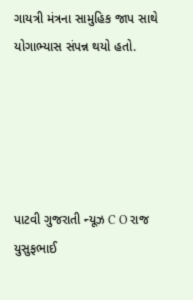ગાયત્રી મંત્રના સામુહિક જાપ સાથે યોગાભ્યાસ સંપન્ન થયો હતો.





પાટવી ગુજરાતી ન્યૂઝ C O રાજ યુસુફભાઈ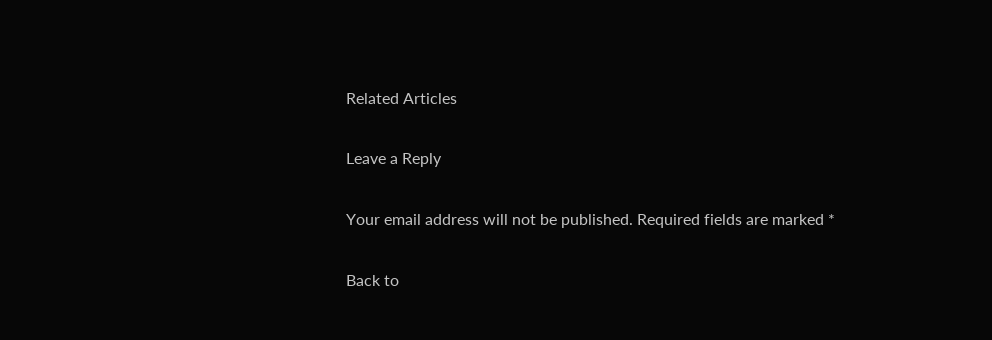Related Articles

Leave a Reply

Your email address will not be published. Required fields are marked *

Back to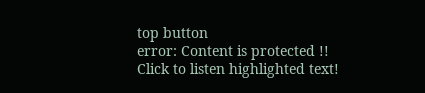top button
error: Content is protected !!
Click to listen highlighted text!